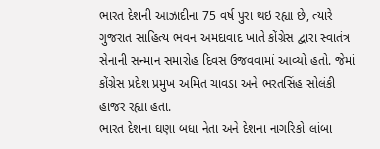ભારત દેશની આઝાદીના 75 વર્ષ પુરા થઇ રહ્યા છે, ત્યારે ગુજરાત સાહિત્ય ભવન અમદાવાદ ખાતે કોંગ્રેસ દ્વારા સ્વાતંત્ર સેનાની સન્માન સમારોહ દિવસ ઉજવવામાં આવ્યો હતો. જેમાં કોંગ્રેસ પ્રદેશ પ્રમુખ અમિત ચાવડા અને ભરતસિંહ સોલંકી હાજર રહ્યા હતા.
ભારત દેશના ઘણા બધા નેતા અને દેશના નાગરિકો લાંબા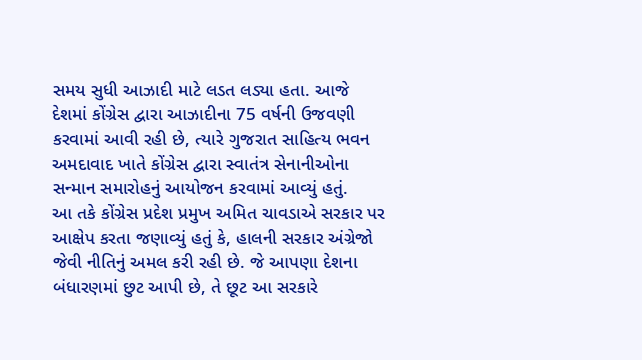સમય સુધી આઝાદી માટે લડત લડ્યા હતા. આજે દેશમાં કોંગ્રેસ દ્વારા આઝાદીના 75 વર્ષની ઉજવણી કરવામાં આવી રહી છે, ત્યારે ગુજરાત સાહિત્ય ભવન અમદાવાદ ખાતે કોંગ્રેસ દ્વારા સ્વાતંત્ર સેનાનીઓના સન્માન સમારોહનું આયોજન કરવામાં આવ્યું હતું.
આ તકે કોંગ્રેસ પ્રદેશ પ્રમુખ અમિત ચાવડાએ સરકાર પર આક્ષેપ કરતા જણાવ્યું હતું કે, હાલની સરકાર અંગ્રેજો જેવી નીતિનું અમલ કરી રહી છે. જે આપણા દેશના બંધારણમાં છુટ આપી છે, તે છૂટ આ સરકારે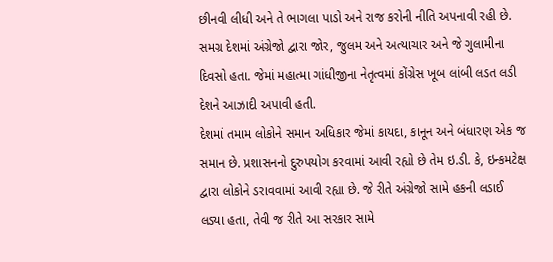છીનવી લીધી અને તે ભાગલા પાડો અને રાજ કરોની નીતિ અપનાવી રહી છે. સમગ્ર દેશમાં અંગ્રેજો દ્વારા જોર, જુલમ અને અત્યાચાર અને જે ગુલામીના દિવસો હતા. જેમાં મહાત્મા ગાંધીજીના નેતૃત્વમાં કોંગ્રેસ ખૂબ લાંબી લડત લડી દેશને આઝાદી અપાવી હતી.
દેશમાં તમામ લોકોને સમાન અધિકાર જેમાં કાયદા, કાનૂન અને બંધારણ એક જ સમાન છે. પ્રશાસનનો દુરુપયોગ કરવામાં આવી રહ્યો છે તેમ ઇ.ડી. કે, ઇન્કમટેક્ષ દ્વારા લોકોને ડરાવવામાં આવી રહ્યા છે. જે રીતે અંગ્રેજો સામે હકની લડાઈ લડ્યા હતા, તેવી જ રીતે આ સરકાર સામે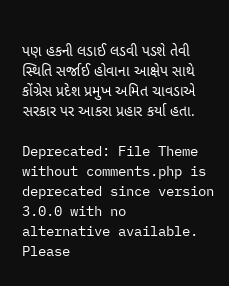પણ હકની લડાઈ લડવી પડશે તેવી સ્થિતિ સર્જાઈ હોવાના આક્ષેપ સાથે કોંગ્રેસ પ્રદેશ પ્રમુખ અમિત ચાવડાએ સરકાર પર આકરા પ્રહાર કર્યા હતા.

Deprecated: File Theme without comments.php is deprecated since version 3.0.0 with no alternative available. Please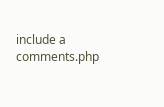include a comments.php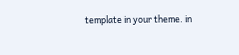template in your theme. in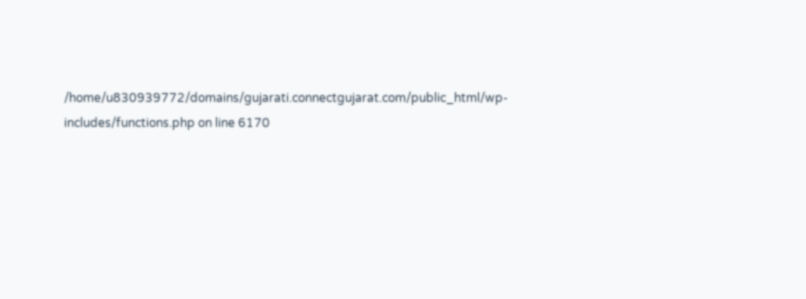/home/u830939772/domains/gujarati.connectgujarat.com/public_html/wp-includes/functions.php on line 6170